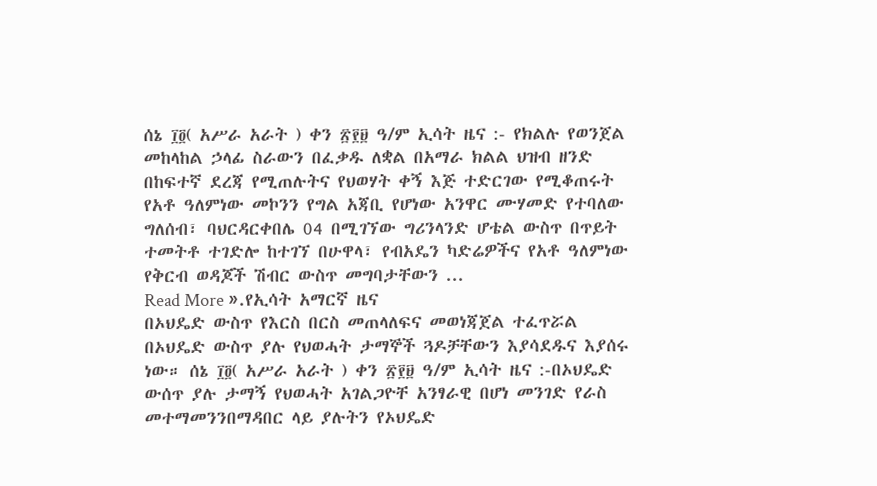ሰኔ ፲፬( አሥራ አራት ) ቀን ፳፻፱ ዓ/ም ኢሳት ዜና :- የክልሉ የወንጀል መከላከል ኃላፊ ስራውን በፈቃዱ ለቋል በአማራ ክልል ህዝብ ዘንድ በከፍተኛ ደረጃ የሚጠሉትና የህወሃት ቀኝ እጅ ተድርገው የሚቆጠሩት የአቶ ዓለምነው መኮንን የግል አጃቢ የሆነው አንዋር ሙሃመድ የተባለው ግለሰብ፣ ባህርዳርቀበሌ 04 በሚገኘው ግሪንላንድ ሆቴል ውስጥ በጥይት ተመትቶ ተገድሎ ከተገኘ በሁዋላ፣ የብአዴን ካድሬዎችና የአቶ ዓለምነው የቅርብ ወዳጆች ሽብር ውስጥ መግባታቸውን ...
Read More ».የኢሳት አማርኛ ዜና
በኦህዴድ ውስጥ የእርስ በርስ መጠላለፍና መወነጃጀል ተፈጥሯል
በኦህዴድ ውስጥ ያሉ የህወሓት ታማኞች ጓዶቻቸውን እያሳደዱና እያሰሩ ነው። ሰኔ ፲፬( አሥራ አራት ) ቀን ፳፻፱ ዓ/ም ኢሳት ዜና :-በኦህዴድ ውሰጥ ያሉ ታማኝ የህወሓት አገልጋዮቸ አንፃራዊ በሆነ መንገድ የራስ መተማመንንበማዳበር ላይ ያሉትን የኦህዴድ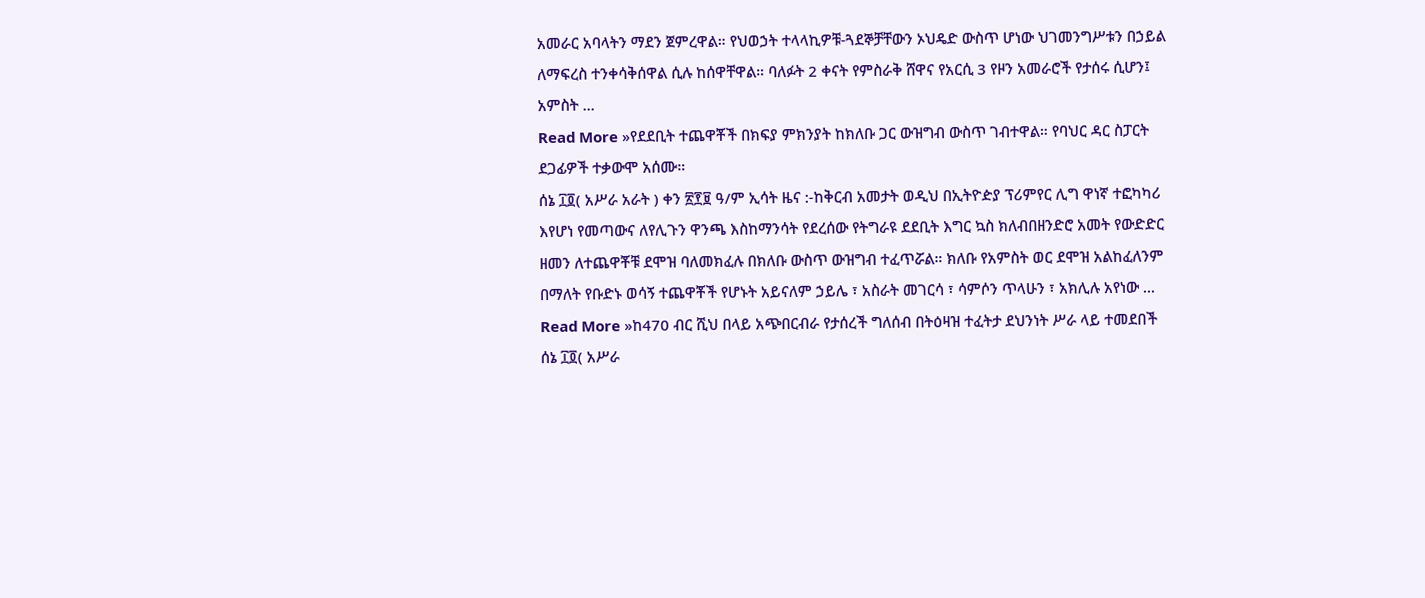አመራር አባላትን ማደን ጀምረዋል። የህወኃት ተላላኪዎቹ-ጓደኞቻቸውን ኦህዴድ ውስጥ ሆነው ህገመንግሥቱን በኃይል ለማፍረስ ተንቀሳቅሰዋል ሲሉ ከሰዋቸዋል። ባለፉት 2 ቀናት የምስራቅ ሸዋና የአርሲ 3 የዞን አመራሮች የታሰሩ ሲሆን፤ አምስት ...
Read More »የደደቢት ተጨዋቾች በክፍያ ምክንያት ከክለቡ ጋር ውዝግብ ውስጥ ገብተዋል። የባህር ዳር ስፓርት ደጋፊዎች ተቃውሞ አሰሙ።
ሰኔ ፲፬( አሥራ አራት ) ቀን ፳፻፱ ዓ/ም ኢሳት ዜና :-ከቅርብ አመታት ወዲህ በኢትዮዽያ ፕሪምየር ሊግ ዋነኛ ተፎካካሪ እየሆነ የመጣውና ለየሊጉን ዋንጫ እስከማንሳት የደረሰው የትግራዩ ደደቢት እግር ኳስ ክለብበዘንድሮ አመት የውድድር ዘመን ለተጨዋቾቹ ደሞዝ ባለመክፈሉ በክለቡ ውስጥ ውዝግብ ተፈጥሯል። ክለቡ የአምስት ወር ደሞዝ አልከፈለንም በማለት የቡድኑ ወሳኝ ተጨዋቾች የሆኑት አይናለም ኃይሌ ፣ አስራት መገርሳ ፣ ሳምሶን ጥላሁን ፣ አክሊሉ አየነው ...
Read More »ከ470 ብር ሺህ በላይ አጭበርብራ የታሰረች ግለሰብ በትዕዛዝ ተፈትታ ደህንነት ሥራ ላይ ተመደበች
ሰኔ ፲፬( አሥራ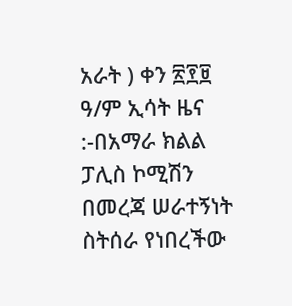አራት ) ቀን ፳፻፱ ዓ/ም ኢሳት ዜና :-በአማራ ክልል ፓሊስ ኮሚሽን በመረጃ ሠራተኝነት ስትሰራ የነበረችው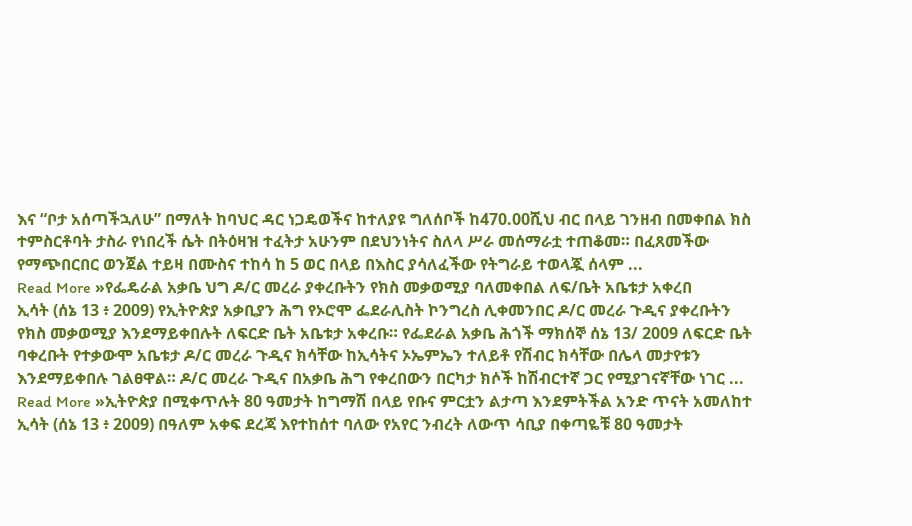እና “ቦታ አሰጣችኋለሁ” በማለት ከባህር ዳር ነጋዴወችና ከተለያዩ ግለሰቦች ከ470.00ሺህ ብር በላይ ገንዘብ በመቀበል ክስ ተምስርቶባት ታስራ የነበረች ሴት በትዕዛዝ ተፈትታ አሁንም በደህንነትና ስለላ ሥራ መሰማራቷ ተጠቆመ። በፈጸመችው የማጭበርበር ወንጀል ተይዛ በሙስና ተከሳ ከ 5 ወር በላይ በእስር ያሳለፈችው የትግራይ ተወላጇ ሰላም ...
Read More »የፌዴራል አቃቤ ህግ ዶ/ር መረራ ያቀረቡትን የክስ መቃወሚያ ባለመቀበል ለፍ/ቤት አቤቱታ አቀረበ
ኢሳት (ሰኔ 13 ፥ 2009) የኢትዮጵያ አቃቢያን ሕግ የኦሮሞ ፌደራሊስት ኮንግረስ ሊቀመንበር ዶ/ር መረራ ጉዲና ያቀረቡትን የክስ መቃወሚያ እንደማይቀበሉት ለፍርድ ቤት አቤቱታ አቀረቡ። የፌደራል አቃቤ ሕጎች ማክሰኞ ሰኔ 13/ 2009 ለፍርድ ቤት ባቀረቡት የተቃውሞ አቤቱታ ዶ/ር መረራ ጉዲና ክሳቸው ከኢሳትና ኦኤምኤን ተለይቶ የሽብር ክሳቸው በሌላ መታየቱን እንደማይቀበሉ ገልፀዋል። ዶ/ር መረራ ጉዲና በአቃቤ ሕግ የቀረበውን በርካታ ክሶች ከሽብርተኛ ጋር የሚያገናኛቸው ነገር ...
Read More »ኢትዮጵያ በሚቀጥሉት 80 ዓመታት ከግማሽ በላይ የቡና ምርቷን ልታጣ እንደምትችል አንድ ጥናት አመለከተ
ኢሳት (ሰኔ 13 ፥ 2009) በዓለም አቀፍ ደረጃ እየተከሰተ ባለው የአየር ንብረት ለውጥ ሳቢያ በቀጣዬቹ 80 ዓመታት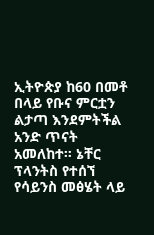ኢትዮጵያ ከ60 በመቶ በላይ የቡና ምርቷን ልታጣ እንደምትችል አንድ ጥናት አመለከተ። ኔቸር ፕላንትስ የተሰኘ የሳይንስ መፅሄት ላይ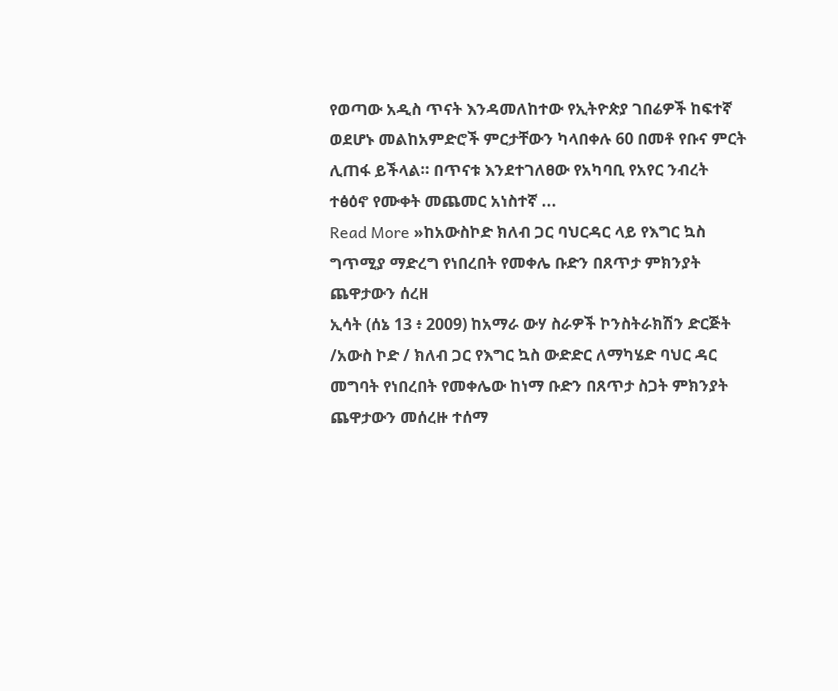የወጣው አዲስ ጥናት እንዳመለከተው የኢትዮጵያ ገበሬዎች ከፍተኛ ወደሆኑ መልከአምድሮች ምርታቸውን ካላበቀሉ 60 በመቶ የቡና ምርት ሊጠፋ ይችላል። በጥናቱ እንደተገለፀው የአካባቢ የአየር ንብረት ተፅዕኖ የሙቀት መጨመር አነስተኛ ...
Read More »ከአውስኮድ ክለብ ጋር ባህርዳር ላይ የእግር ኳስ ግጥሚያ ማድረግ የነበረበት የመቀሌ ቡድን በጸጥታ ምክንያት ጨዋታውን ሰረዘ
ኢሳት (ሰኔ 13 ፥ 2009) ከአማራ ውሃ ስራዎች ኮንስትራክሽን ድርጅት /አውስ ኮድ / ክለብ ጋር የእግር ኳስ ውድድር ለማካሄድ ባህር ዳር መግባት የነበረበት የመቀሌው ከነማ ቡድን በጸጥታ ስጋት ምክንያት ጨዋታውን መሰረዙ ተሰማ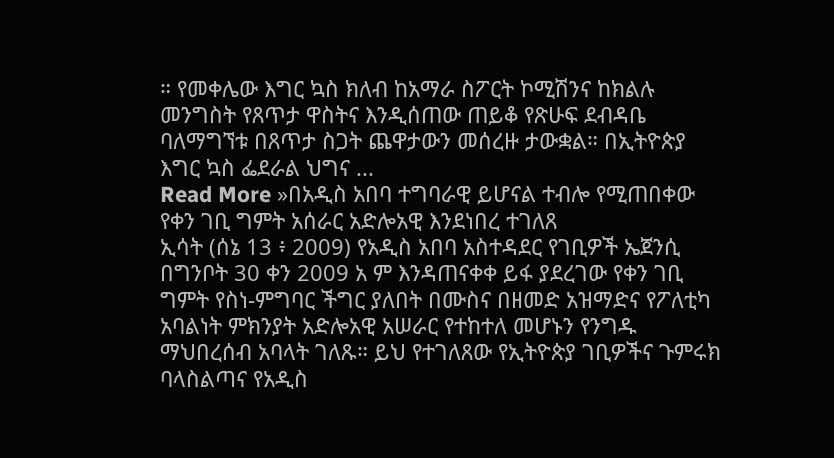። የመቀሌው እግር ኳስ ክለብ ከአማራ ስፖርት ኮሚሽንና ከክልሉ መንግስት የጸጥታ ዋስትና እንዲሰጠው ጠይቆ የጽሁፍ ደብዳቤ ባለማግኘቱ በጸጥታ ስጋት ጨዋታውን መሰረዙ ታውቋል። በኢትዮጵያ እግር ኳስ ፌደራል ህግና ...
Read More »በአዲስ አበባ ተግባራዊ ይሆናል ተብሎ የሚጠበቀው የቀን ገቢ ግምት አሰራር አድሎአዊ እንደነበረ ተገለጸ
ኢሳት (ሰኔ 13 ፥ 2009) የአዲስ አበባ አስተዳደር የገቢዎች ኤጀንሲ በግንቦት 30 ቀን 2009 አ ም እንዳጠናቀቀ ይፋ ያደረገው የቀን ገቢ ግምት የስነ-ምግባር ችግር ያለበት በሙስና በዘመድ አዝማድና የፖለቲካ አባልነት ምክንያት አድሎአዊ አሠራር የተከተለ መሆኑን የንግዱ ማህበረሰብ አባላት ገለጹ። ይህ የተገለጸው የኢትዮጵያ ገቢዎችና ጉምሩክ ባላስልጣና የአዲስ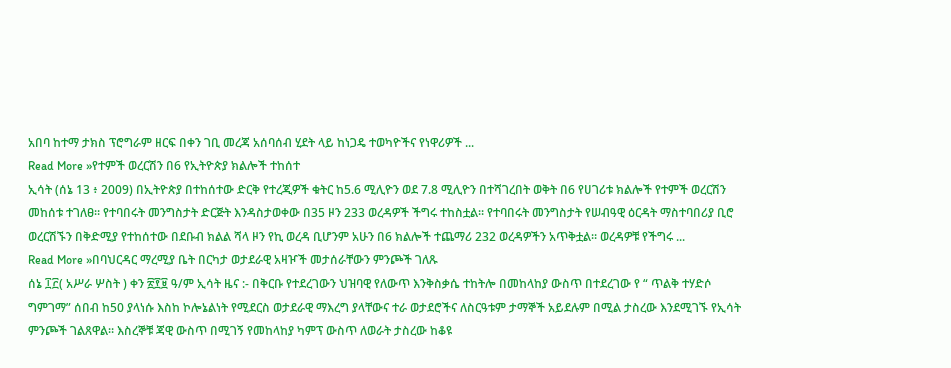አበባ ከተማ ታክስ ፕሮግራም ዘርፍ በቀን ገቢ መረጃ አሰባሰብ ሂደት ላይ ከነጋዴ ተወካዮችና የነዋሪዎች ...
Read More »የተምች ወረርሽን በ6 የኢትዮጵያ ክልሎች ተከሰተ
ኢሳት (ሰኔ 13 ፥ 2009) በኢትዮጵያ በተከሰተው ድርቅ የተረጂዎች ቁትር ከ5.6 ሚሊዮን ወደ 7.8 ሚሊዮን በተሻገረበት ወቅት በ6 የሀገሪቱ ክልሎች የተምች ወረርሽን መከሰቱ ተገለፀ። የተባበሩት መንግስታት ድርጅት እንዳስታወቀው በ35 ዞን 233 ወረዳዎች ችግሩ ተከስቷል። የተባበሩት መንግስታት የሠብዓዊ ዕርዳት ማስተባበሪያ ቢሮ ወረርሽኙን በቅድሚያ የተከሰተው በደቡብ ክልል ሻላ ዞን የኪ ወረዳ ቢሆንም አሁን በ6 ክልሎች ተጨማሪ 232 ወረዳዎችን አጥቅቷል። ወረዳዎቹ የችግሩ ...
Read More »በባህርዳር ማረሚያ ቤት በርካታ ወታደራዊ አዛዦች መታሰራቸውን ምንጮች ገለጹ
ሰኔ ፲፫( አሥራ ሦስት ) ቀን ፳፻፱ ዓ/ም ኢሳት ዜና :- በቅርቡ የተደረገውን ህዝባዊ የለውጥ እንቅስቃሴ ተከትሎ በመከላከያ ውስጥ በተደረገው የ “ ጥልቅ ተሃድሶ ግምገማ” ሰበብ ከ50 ያላነሱ እስከ ኮሎኔልነት የሚደርስ ወታደራዊ ማእረግ ያላቸውና ተራ ወታደሮችና ለስርዓቱም ታማኞች አይደሉም በሚል ታስረው እንደሚገኙ የኢሳት ምንጮች ገልጸዋል። እስረኞቹ ጃዊ ውስጥ በሚገኝ የመከላከያ ካምፕ ውስጥ ለወራት ታስረው ከቆዩ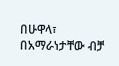በሁዋላ፣ በአማራነታቸው ብቻ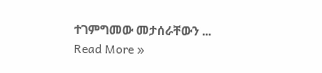ተገምግመው መታሰራቸውን ...
Read More »